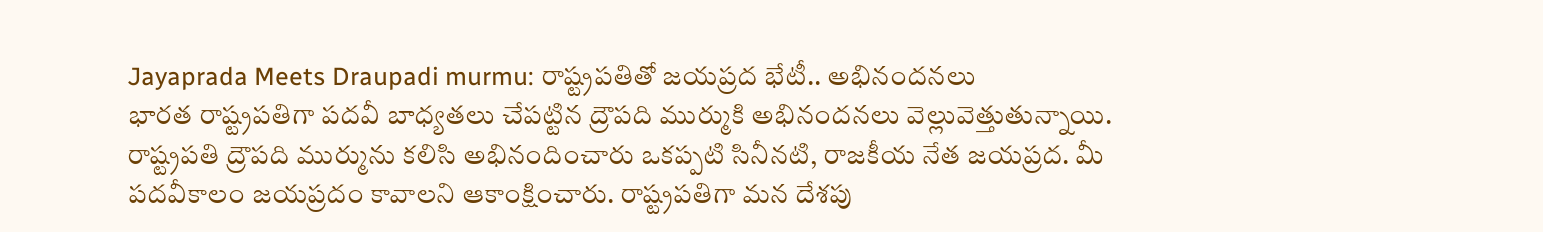Jayaprada Meets Draupadi murmu: రాష్ట్రపతితో జయప్రద భేటీ.. అభినందనలు
భారత రాష్ట్రపతిగా పదవీ బాధ్యతలు చేపట్టిన ద్రౌపది ముర్ముకి అభినందనలు వెల్లువెత్తుతున్నాయి. రాష్ట్రపతి ద్రౌపది ముర్మును కలిసి అభినందించారు ఒకప్పటి సినీనటి, రాజకీయ నేత జయప్రద. మీ పదవీకాలం జయప్రదం కావాలని ఆకాంక్షించారు. రాష్ట్రపతిగా మన దేశపు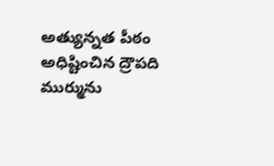అత్యున్నత పీఠం అధిష్టించిన ద్రౌపది ముర్మును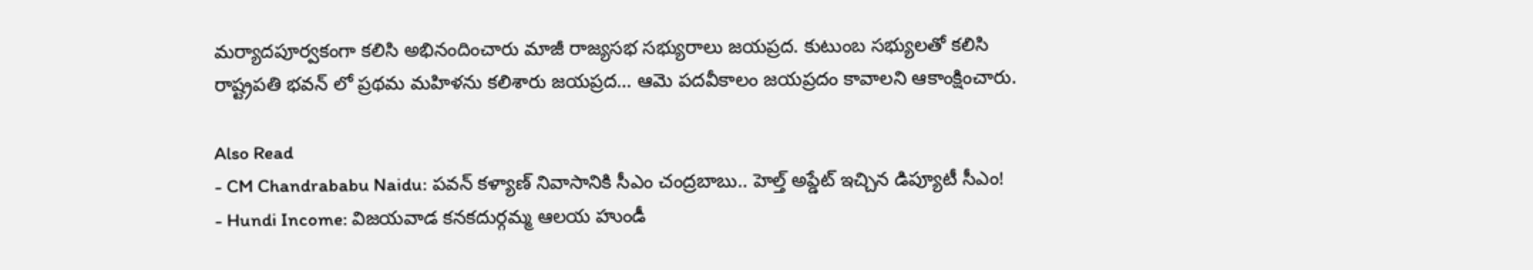మర్యాదపూర్వకంగా కలిసి అభినందించారు మాజీ రాజ్యసభ సభ్యురాలు జయప్రద. కుటుంబ సభ్యులతో కలిసి రాష్ట్రపతి భవన్ లో ప్రథమ మహిళను కలిశారు జయప్రద… ఆమె పదవీకాలం జయప్రదం కావాలని ఆకాంక్షించారు.

Also Read
- CM Chandrababu Naidu: పవన్ కళ్యాణ్ నివాసానికి సీఎం చంద్రబాబు.. హెల్త్ అప్డేట్ ఇచ్చిన డిప్యూటీ సీఎం!
- Hundi Income: విజయవాడ కనకదుర్గమ్మ ఆలయ హుండీ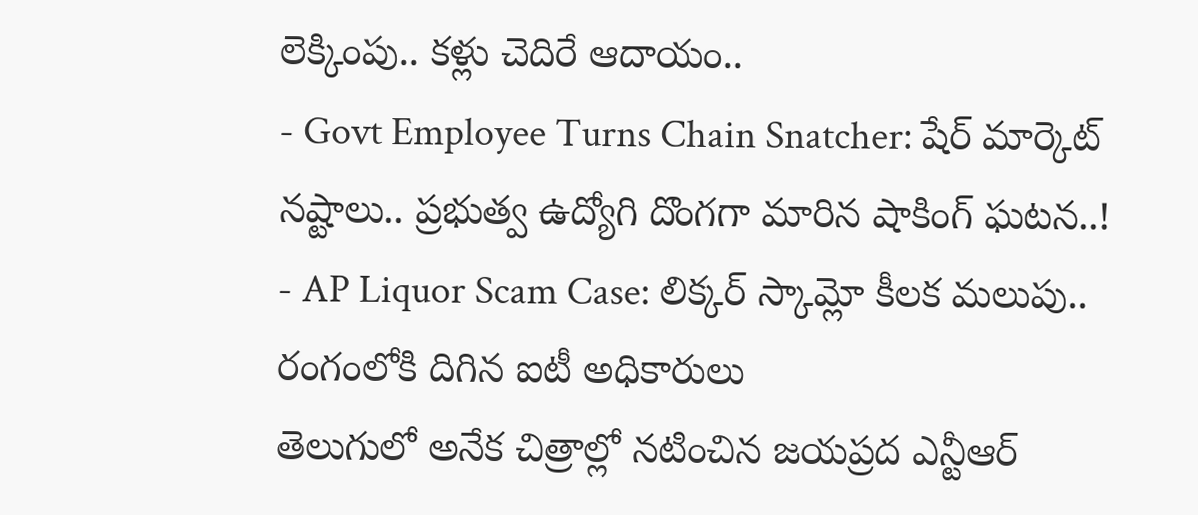లెక్కింపు.. కళ్లు చెదిరే ఆదాయం..
- Govt Employee Turns Chain Snatcher: షేర్ మార్కెట్ నష్టాలు.. ప్రభుత్వ ఉద్యోగి దొంగగా మారిన షాకింగ్ ఘటన..!
- AP Liquor Scam Case: లిక్కర్ స్కామ్లో కీలక మలుపు.. రంగంలోకి దిగిన ఐటీ అధికారులు
తెలుగులో అనేక చిత్రాల్లో నటించిన జయప్రద ఎన్టీఆర్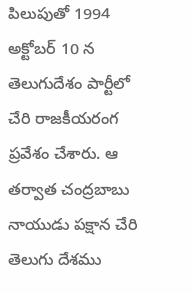పిలుపుతో 1994 అక్టోబర్ 10 న తెలుగుదేశం పార్టీలో చేరి రాజకీయరంగ ప్రవేశం చేశారు. ఆ తర్వాత చంద్రబాబు నాయుడు పక్షాన చేరి తెలుగు దేశము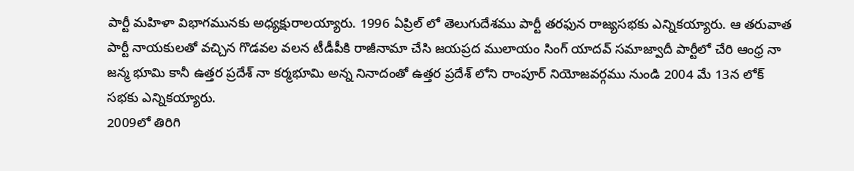పార్టీ మహిళా విభాగమునకు అధ్యక్షురాలయ్యారు. 1996 ఏప్రిల్ లో తెలుగుదేశము పార్టీ తరఫున రాజ్యసభకు ఎన్నికయ్యారు. ఆ తరువాత పార్టీ నాయకులతో వచ్చిన గొడవల వలన టీడీపీకి రాజీనామా చేసి జయప్రద ములాయం సింగ్ యాదవ్ సమాజ్వాదీ పార్టీలో చేరి ఆంధ్ర నా జన్మ భూమి కానీ ఉత్తర ప్రదేశ్ నా కర్మభూమి అన్న నినాదంతో ఉత్తర ప్రదేశ్ లోని రాంపూర్ నియోజవర్గము నుండి 2004 మే 13న లోక్ సభకు ఎన్నికయ్యారు.
2009లో తిరిగి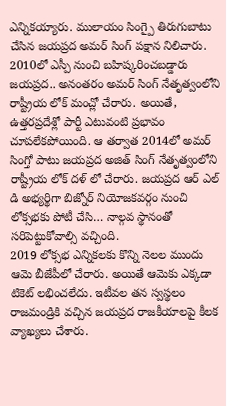ఎన్నికయ్యారు. ములాయం సింగ్పై తిరుగుబాటు చేసిన జయప్రద అమర్ సింగ్ పక్షాన నిలిచారు. 2010లో ఎస్పీ నుంచి బహిష్కరించబడ్డారు జయప్రద.. అనంతరం అమర్ సింగ్ నేతృత్వంలోని రాష్ట్రీయ లోక్ మంచ్లో చేరారు. అయితే, ఉత్తరప్రదేశ్లో పార్టీ ఎటువంటి ప్రభావం చూపలేకపోయింది. ఆ తర్వాత 2014లో అమర్ సింగ్తో పాటు జయప్రద అజిత్ సింగ్ నేతృత్వంలోని రాష్ట్రీయ లోక్ దళ్ లో చేరారు. జయప్రద ఆర్ ఎల్ డి అభ్యర్థిగా బిజ్నోర్ నియోజకవర్గం నుంచి లోక్సభకు పోటీ చేసి… నాల్గవ స్థానంతో సరిపెట్టుకోవాల్సి వచ్చింది.
2019 లోక్సభ ఎన్నికలకు కొన్ని నెలల ముందు ఆమె బీజేపీలో చేరారు. అయితే ఆమెకు ఎక్కడా టికెట్ లభించలేదు. ఇటీవల తన స్వస్థలం రాజమండ్రికి వచ్చిన జయప్రద రాజకీయాలపై కీలక వ్యాఖ్యలు చేశారు.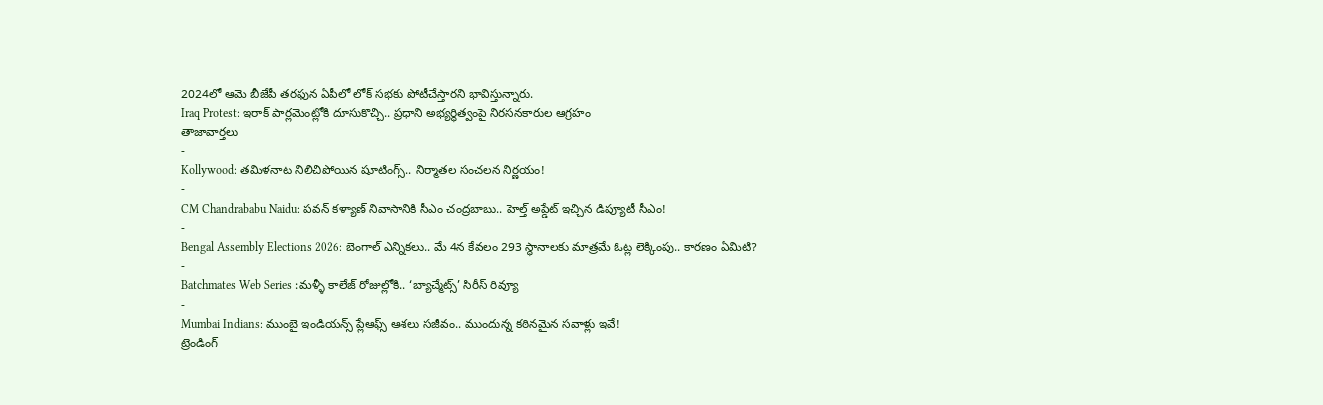2024లో ఆమె బీజేపీ తరఫున ఏపీలో లోక్ సభకు పోటీచేస్తారని భావిస్తున్నారు.
Iraq Protest: ఇరాక్ పార్లమెంట్లోకి దూసుకొచ్చి.. ప్రధాని అభ్యర్థిత్వంపై నిరసనకారుల ఆగ్రహం
తాజావార్తలు
-
Kollywood: తమిళనాట నిలిచిపోయిన షూటింగ్స్.. నిర్మాతల సంచలన నిర్ణయం!
-
CM Chandrababu Naidu: పవన్ కళ్యాణ్ నివాసానికి సీఎం చంద్రబాబు.. హెల్త్ అప్డేట్ ఇచ్చిన డిప్యూటీ సీఎం!
-
Bengal Assembly Elections 2026: బెంగాల్ ఎన్నికలు.. మే 4న కేవలం 293 స్థానాలకు మాత్రమే ఓట్ల లెక్కింపు.. కారణం ఏమిటి?
-
Batchmates Web Series :మళ్ళీ కాలేజ్ రోజుల్లోకి.. ‘బ్యాచ్మేట్స్’ సిరీస్ రివ్యూ
-
Mumbai Indians: ముంబై ఇండియన్స్ ప్లేఆఫ్స్ ఆశలు సజీవం.. ముందున్న కఠినమైన సవాళ్లు ఇవే!
ట్రెండింగ్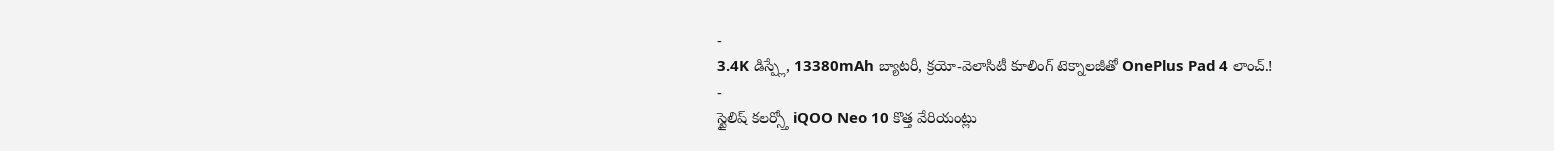-
3.4K డిస్ప్లే, 13380mAh బ్యాటరీ, క్రయో-వెలాసిటీ కూలింగ్ టెక్నాలజీతో OnePlus Pad 4 లాంచ్.!
-
స్టైలిష్ కలర్స్తో iQOO Neo 10 కొత్త వేరియంట్లు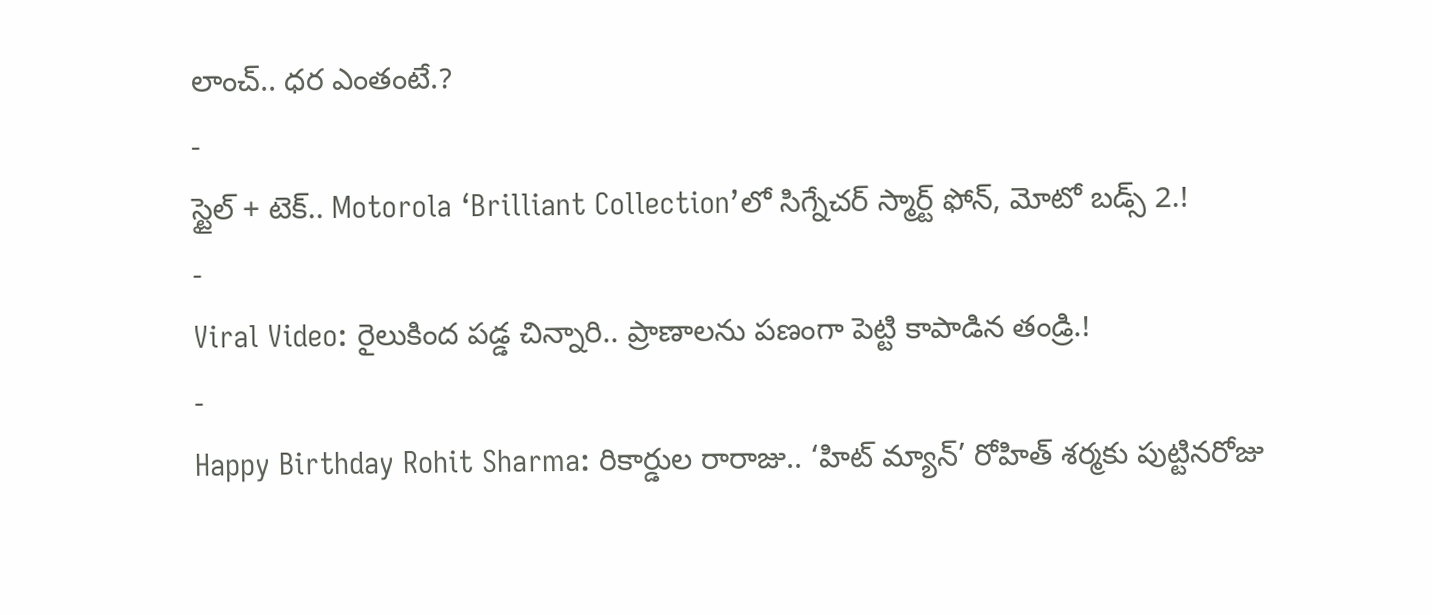లాంచ్.. ధర ఎంతంటే.?
-
స్టైల్ + టెక్.. Motorola ‘Brilliant Collection’లో సిగ్నేచర్ స్మార్ట్ ఫోన్, మోటో బడ్స్ 2.!
-
Viral Video: రైలుకింద పడ్డ చిన్నారి.. ప్రాణాలను పణంగా పెట్టి కాపాడిన తండ్రి.!
-
Happy Birthday Rohit Sharma: రికార్డుల రారాజు.. ‘హిట్ మ్యాన్’ రోహిత్ శర్మకు పుట్టినరోజు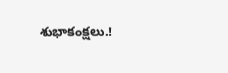శుభాకంక్షలు.!